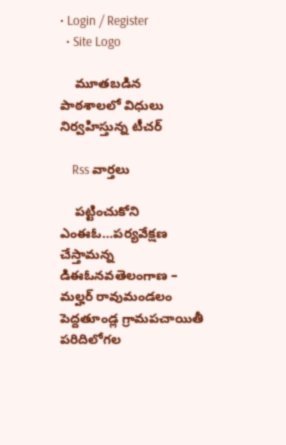• Login / Register
  • Site Logo

    మూతబడిన పాఠశాలలో విధులు నిర్వహిస్తున్న టీచర్

    Rss వార్తలు

    పట్టించుకోని ఎంఈఓ…పర్యవేక్షణ చేస్తామన్న డిఈఓనవతెలంగాణ – మల్హర్ రావుమండలం పెద్దతూండ్ల గ్రామపచాయితీ పరిదిలోగల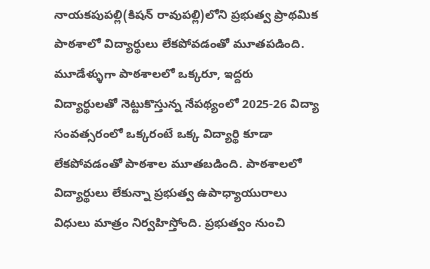నాయకపుపల్లి(కిషన్ రావుపల్లి)లోని ప్రభుత్వ ప్రాథమిక పాఠశాలో విద్యార్థులు లేకపోవడంతో మూతపడింది. మూడేళ్ళుగా పాఠశాలలో ఒక్కరూ, ఇద్దరు విద్యార్థులతో నెట్టుకొస్తున్న నేపథ్యంలో 2025-26 విద్యా సంవత్సరంలో ఒక్కరంటే ఒక్క విద్యార్థి కూడా లేకపోవడంతో పాఠశాల మూతబడింది. పాఠశాలలో విద్యార్థులు లేకున్నా ప్రభుత్వ ఉపాధ్యాయురాలు విధులు మాత్రం నిర్వహిస్తోంది. ప్రభుత్వం నుంచి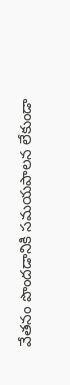వేతనం పొందడానికి సమయపాలన లేకుండా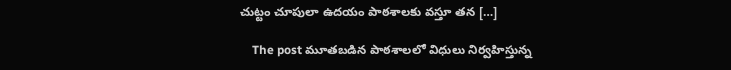చుట్టం చూపులా ఉదయం పాఠశాలకు వస్తూ తన […]

    The post మూతబడిన పాఠశాలలో విధులు నిర్వహిస్తున్న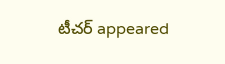టీచర్ appeared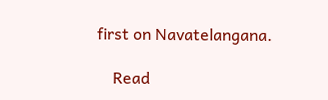first on Navatelangana.

    Read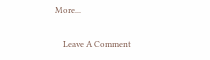More...

    Leave A Comment